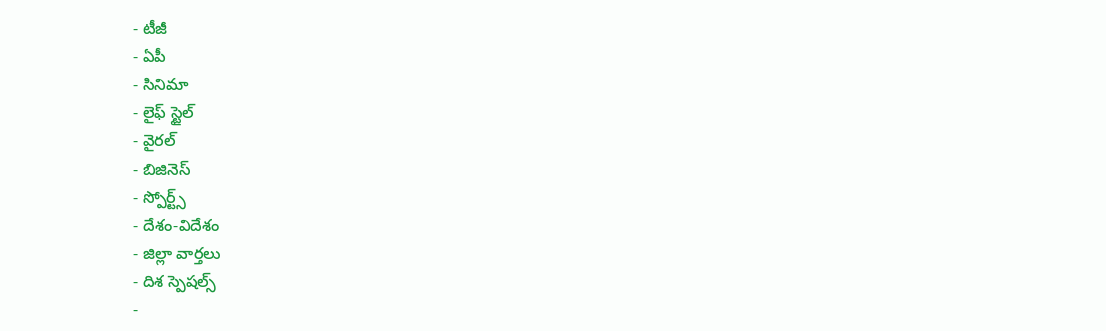- టీజీ
- ఏపీ
- సినిమా
- లైఫ్ స్టైల్
- వైరల్
- బిజినెస్
- స్పోర్ట్స్
- దేశం-విదేశం
- జిల్లా వార్తలు
- దిశ స్పెషల్స్
-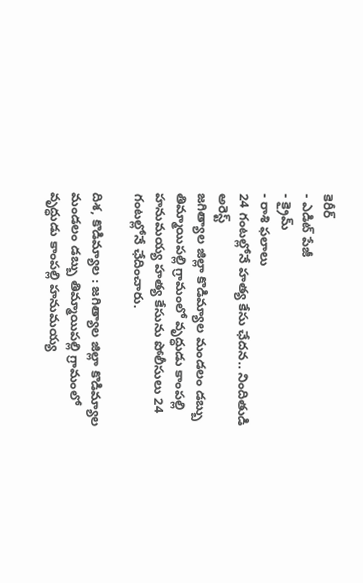కెరీర్
- ఎడిట్ పేజీ
- క్రైమ్
- రాశి ఫలాలు
24 గంటల్లోనే హత్య కేసు ఛేదన.. నిందితుడి అరెస్ట్
జగిత్యాల జిల్లా కొడిమ్యాల మండలం డబ్బు తిమ్మాయిపల్లి గ్రామంలో వృద్ధుడు కాంపల్లి హనుమయ్య హత్య కేసును పోలీసులు 24 గంటల్లోనే ఛేదించారు.

దిశ, కొడిమ్యాల : జగిత్యాల జిల్లా కొడిమ్యాల మండలం డబ్బు తిమ్మాయిపల్లి గ్రామంలో వృద్ధుడు కాంపల్లి హనుమయ్య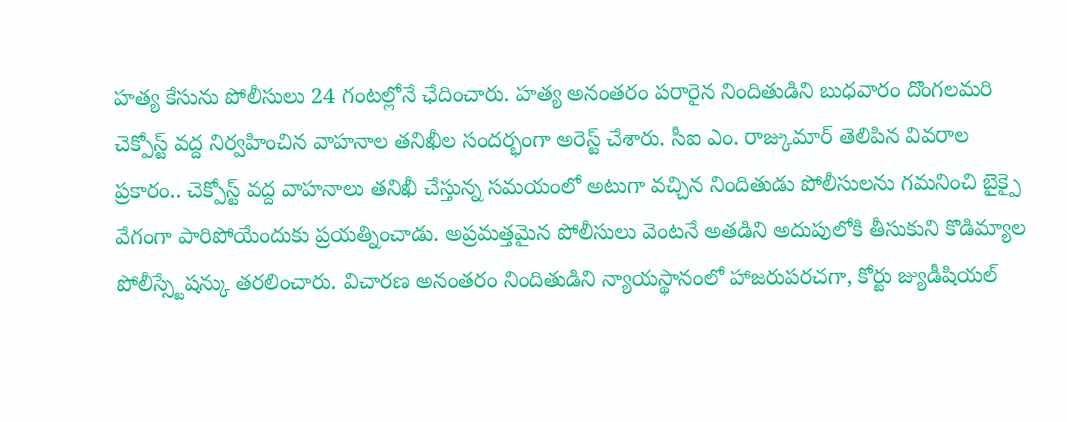హత్య కేసును పోలీసులు 24 గంటల్లోనే ఛేదించారు. హత్య అనంతరం పరారైన నిందితుడిని బుధవారం దొంగలమరి చెక్పోస్ట్ వద్ద నిర్వహించిన వాహనాల తనిఖీల సందర్భంగా అరెస్ట్ చేశారు. సీఐ ఎం. రాజ్కుమార్ తెలిపిన వివరాల ప్రకారం.. చెక్పోస్ట్ వద్ద వాహనాలు తనిఖీ చేస్తున్న సమయంలో అటుగా వచ్చిన నిందితుడు పోలీసులను గమనించి బైక్పై వేగంగా పారిపోయేందుకు ప్రయత్నించాడు. అప్రమత్తమైన పోలీసులు వెంటనే అతడిని అదుపులోకి తీసుకుని కొడిమ్యాల పోలీస్స్టేషన్కు తరలించారు. విచారణ అనంతరం నిందితుడిని న్యాయస్థానంలో హాజరుపరచగా, కోర్టు జ్యుడీషియల్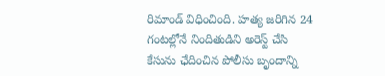రిమాండ్ విధించింది. హత్య జరిగిన 24 గంటల్లోనే నిందితుడిని అరెస్ట్ చేసి కేసును ఛేదించిన పోలీసు బృందాన్ని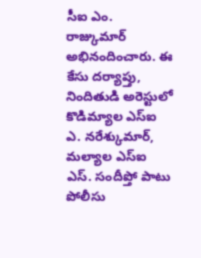సీఐ ఎం. రాజ్కుమార్ అభినందించారు. ఈ కేసు దర్యాప్తు, నిందితుడి అరెస్టులో కొడిమ్యాల ఎస్ఐ ఎ. నరేశ్కుమార్, మల్యాల ఎస్ఐ ఎస్. సందీప్తో పాటు పోలీసు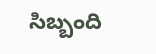సిబ్బంది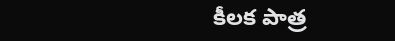కీలక పాత్ర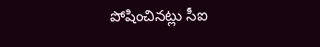పోషించినట్లు సీఐ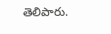తెలిపారు.